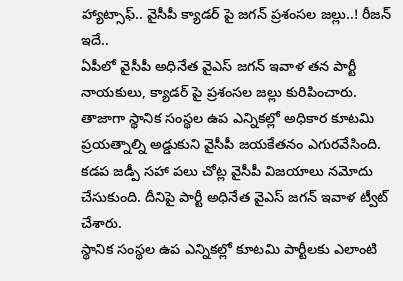హ్యాట్సాఫ్.. వైసీపీ క్యాడర్ పై జగన్ ప్రశంసల జల్లు..! రీజన్ ఇదే..
ఏపీలో వైసీపీ అధినేత వైఎస్ జగన్ ఇవాళ తన పార్టీ నాయకులు, క్యాడర్ పై ప్రశంసల జల్లు కురిపించారు. తాజాగా స్థానిక సంస్థల ఉప ఎన్నికల్లో అధికార కూటమి ప్రయత్నాల్ని అడ్డుకుని వైసీపీ జయకేతనం ఎగురవేసింది. కడప జడ్పీ సహా పలు చోట్ల వైసీపీ విజయాలు నమోదు చేసుకుంది. దీనిపై పార్టీ అధినేత వైఎస్ జగన్ ఇవాళ ట్వీట్ చేశారు.
స్థానిక సంస్థల ఉప ఎన్నికల్లో కూటమి పార్టీలకు ఎలాంటి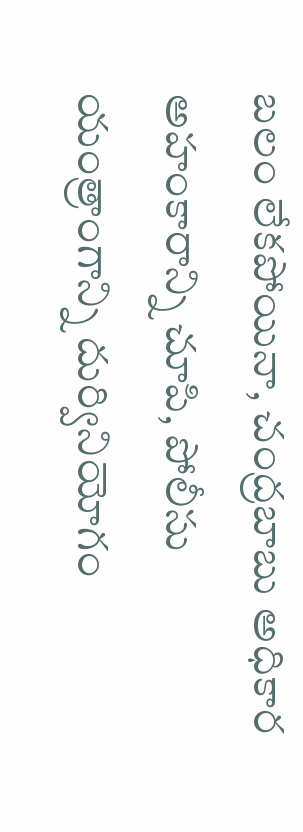బలం లేకపోయినా, చంద్రబాబు అధికార అహంకారాన్ని చూపి, పోలీసు యంత్రాంగాన్ని దుర్వినియోగం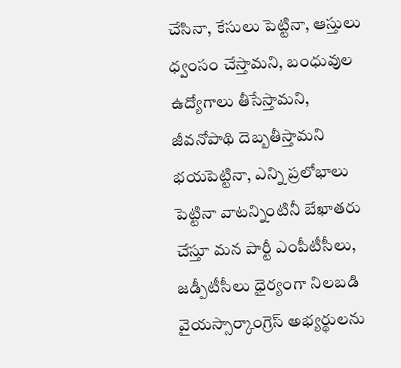చేసినా, కేసులు పెట్టినా, ఆస్తులు ధ్వంసం చేస్తామని, బంధువుల ఉద్యోగాలు తీసేస్తామని, జీవనోపాథి దెబ్బతీస్తామని భయపెట్టినా, ఎన్ని ప్రలోభాలు పెట్టినా వాటన్నింటినీ బేఖాతరు చేస్తూ మన పార్టీ ఎంపీటీసీలు, జడ్పీటీసీలు ధైర్యంగా నిలబడి వైయస్సార్కాంగ్రెస్ అభ్యర్థులను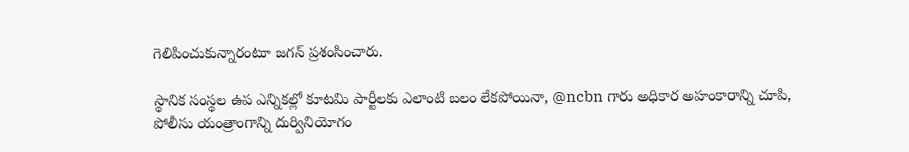గెలిపించుకున్నారంటూ జగన్ ప్రశంసించారు.

స్థానిక సంస్థల ఉప ఎన్నికల్లో కూటమి పార్టీలకు ఎలాంటి బలం లేకపోయినా, @ncbn గారు అధికార అహంకారాన్ని చూపి, పోలీసు యంత్రాంగాన్ని దుర్వినియోగం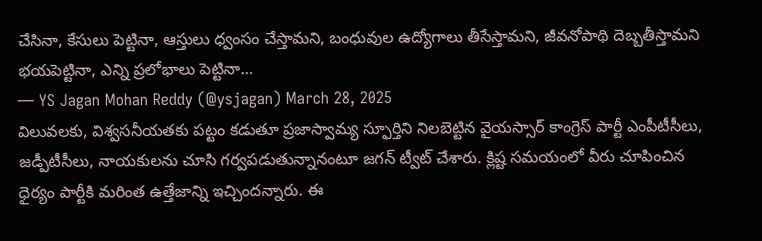చేసినా, కేసులు పెట్టినా, ఆస్తులు ధ్వంసం చేస్తామని, బంధువుల ఉద్యోగాలు తీసేస్తామని, జీవనోపాథి దెబ్బతీస్తామని భయపెట్టినా, ఎన్ని ప్రలోభాలు పెట్టినా…
— YS Jagan Mohan Reddy (@ysjagan) March 28, 2025
విలువలకు, విశ్వసనీయతకు పట్టం కడుతూ ప్రజాస్వామ్య స్ఫూర్తిని నిలబెట్టిన వైయస్సార్ కాంగ్రెస్ పార్టీ ఎంపీటీసీలు, జడ్పీటీసీలు, నాయకులను చూసి గర్వపడుతున్నానంటూ జగన్ ట్వీట్ చేశారు. క్లిష్ట సమయంలో వీరు చూపించిన ధైర్యం పార్టీకి మరింత ఉత్తేజాన్ని ఇచ్చిందన్నారు. ఈ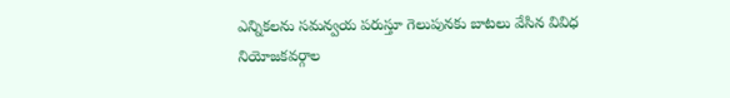ఎన్నికలను సమన్వయ పరుస్తూ గెలుపునకు బాటలు వేసిన వివిధ నియోజకవర్గాల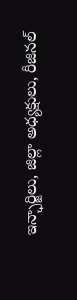ఇన్ఛార్జిలు, జిల్లా అధ్యక్షులు, రీజినల్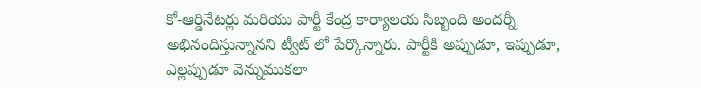కో-ఆర్డినేటర్లు మరియు పార్టీ కేంద్ర కార్యాలయ సిబ్బంది అందర్నీ అభినందిస్తున్నానని ట్వీట్ లో పేర్కొన్నారు. పార్టీకి అప్పుడూ, ఇప్పుడూ, ఎల్లప్పుడూ వెన్నుముకలా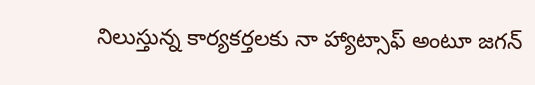నిలుస్తున్న కార్యకర్తలకు నా హ్యాట్సాఫ్ అంటూ జగన్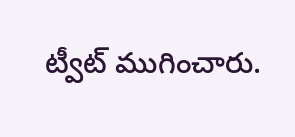ట్వీట్ ముగించారు.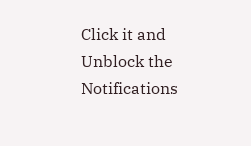Click it and Unblock the Notifications